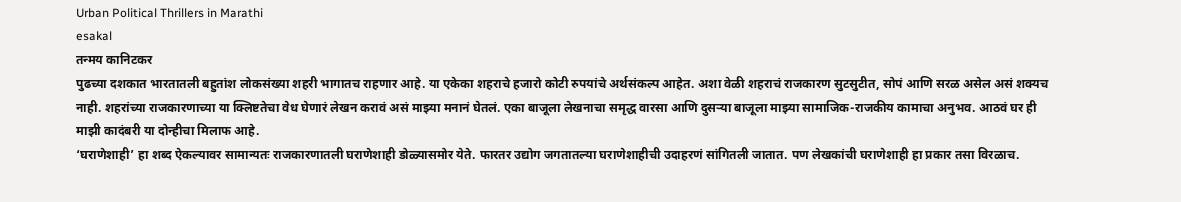Urban Political Thrillers in Marathi
esakal
तन्मय कानिटकर
पुढच्या दशकात भारतातली बहुतांश लोकसंख्या शहरी भागातच राहणार आहे. या एकेका शहराचे हजारो कोटी रुपयांचे अर्थसंकल्प आहेत. अशा वेळी शहराचं राजकारण सुटसुटीत, सोपं आणि सरळ असेल असं शक्यच नाही. शहरांच्या राजकारणाच्या या क्लिष्टतेचा वेध घेणारं लेखन करावं असं माझ्या मनानं घेतलं. एका बाजूला लेखनाचा समृद्ध वारसा आणि दुसऱ्या बाजूला माझ्या सामाजिक-राजकीय कामाचा अनुभव. आठवं घर ही माझी कादंबरी या दोन्हीचा मिलाफ आहे.
‘घराणेशाही’ हा शब्द ऐकल्यावर सामान्यतः राजकारणातली घराणेशाही डोळ्यासमोर येते. फारतर उद्योग जगतातल्या घराणेशाहीची उदाहरणं सांगितली जातात. पण लेखकांची घराणेशाही हा प्रकार तसा विरळाच.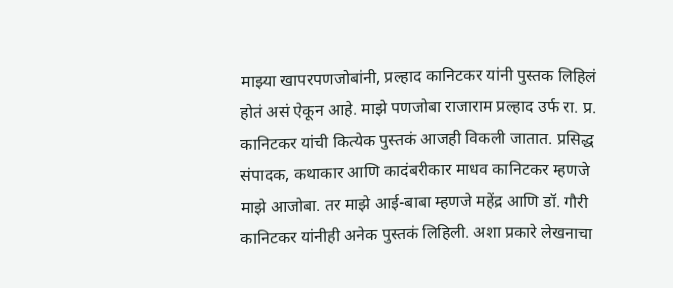माझ्या खापरपणजोबांनी, प्रल्हाद कानिटकर यांनी पुस्तक लिहिलं होतं असं ऐकून आहे. माझे पणजोबा राजाराम प्रल्हाद उर्फ रा. प्र. कानिटकर यांची कित्येक पुस्तकं आजही विकली जातात. प्रसिद्ध संपादक, कथाकार आणि कादंबरीकार माधव कानिटकर म्हणजे माझे आजोबा. तर माझे आई-बाबा म्हणजे महेंद्र आणि डॉ. गौरी कानिटकर यांनीही अनेक पुस्तकं लिहिली. अशा प्रकारे लेखनाचा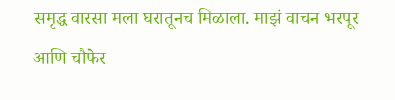समृद्ध वारसा मला घरातूनच मिळाला. माझं वाचन भरपूर आणि चौफेर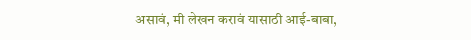असावं, मी लेखन करावं यासाठी आई-बाबा,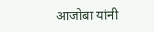आजोबा यांनी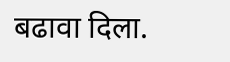बढावा दिला.